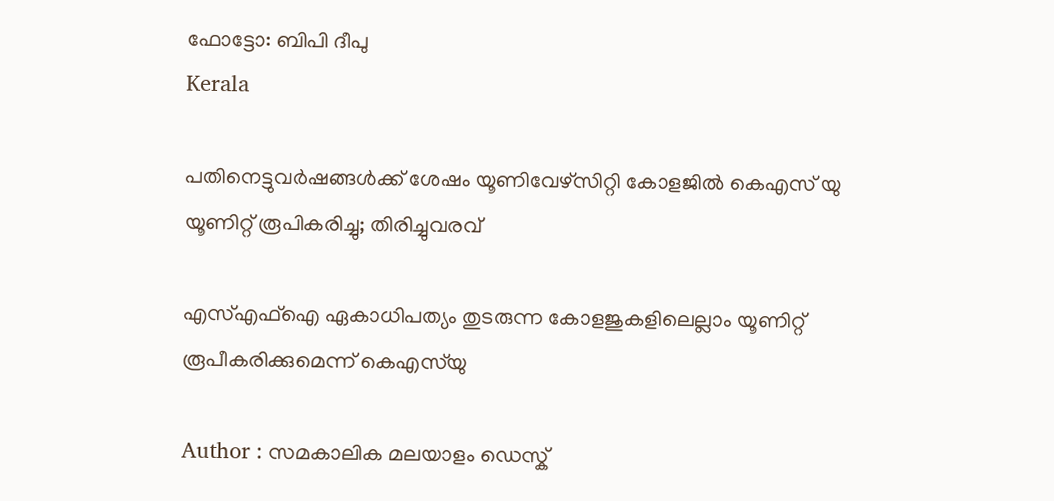ഫോട്ടോ: ബിപി ദീപു
Kerala

പതിനെട്ടുവര്‍ഷങ്ങള്‍ക്ക് ശേഷം യൂണിവേഴ്‌സിറ്റി കോളജില്‍ കെഎസ് യു യൂണിറ്റ് രൂപികരിച്ചു; തിരിച്ചുവരവ്

എസ്എഫ്‌ഐ ഏകാധിപത്യം തുടരുന്ന കോളജുകളിലെല്ലാം യൂണിറ്റ് രൂപീകരിക്കുമെന്ന് കെഎസ്‌യു

Author : സമകാലിക മലയാളം ഡെസ്ക്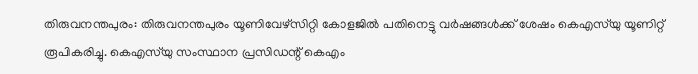തിരുവനന്തപുരം: തിരുവനന്തപുരം യൂണിവേഴ്‌സിറ്റി കോളജില്‍ പതിനെട്ടു വര്‍ഷങ്ങള്‍ക്ക് ശേഷം കെഎസ്‌യു യൂണിറ്റ് രൂപികരിച്ചു. കെഎസ്‌യു സംസ്ഥാന പ്രസിഡന്റ് കെഎം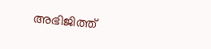അഭിജിത്ത്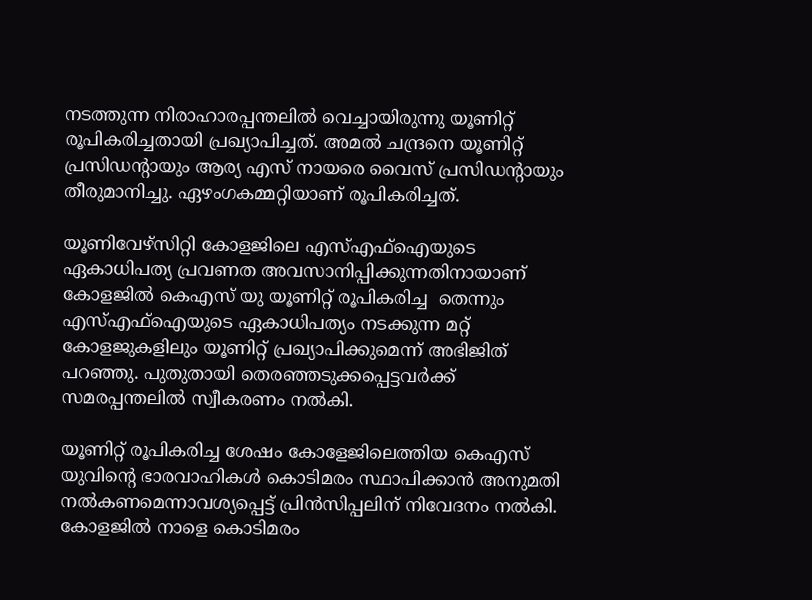നടത്തുന്ന നിരാഹാരപ്പന്തലില്‍ വെച്ചായിരുന്നു യൂണിറ്റ് രൂപികരിച്ചതായി പ്രഖ്യാപിച്ചത്. അമല്‍ ചന്ദ്രനെ യൂണിറ്റ് പ്രസിഡന്റായും ആര്യ എസ് നായരെ വൈസ് പ്രസിഡന്റായും തീരുമാനിച്ചു. ഏഴംഗകമ്മറ്റിയാണ് രൂപികരിച്ചത്.

യൂണിവേഴ്‌സിറ്റി കോളജിലെ എസ്എഫ്‌ഐയുടെ ഏകാധിപത്യ പ്രവണത അവസാനിപ്പിക്കുന്നതിനായാണ് കോളജില്‍ കെഎസ് യു യൂണിറ്റ് രൂപികരിച്ച  തെന്നും എസ്എഫ്‌ഐയുടെ ഏകാധിപത്യം നടക്കുന്ന മറ്റ് കോളജുകളിലും യൂണിറ്റ് പ്രഖ്യാപിക്കുമെന്ന് അഭിജിത് പറഞ്ഞു. പുതുതായി തെരഞ്ഞടുക്കപ്പെട്ടവര്‍ക്ക് സമരപ്പന്തലില്‍ സ്വീകരണം നല്‍കി.

യൂണിറ്റ് രൂപികരിച്ച ശേഷം കോളേജിലെത്തിയ കെഎസ് യുവിന്റെ ഭാരവാഹികള്‍ കൊടിമരം സ്ഥാപിക്കാന്‍ അനുമതി നല്‍കണമെന്നാവശ്യപ്പെട്ട് പ്രിന്‍സിപ്പലിന് നിവേദനം നല്‍കി. കോളജില്‍ നാളെ കൊടിമരം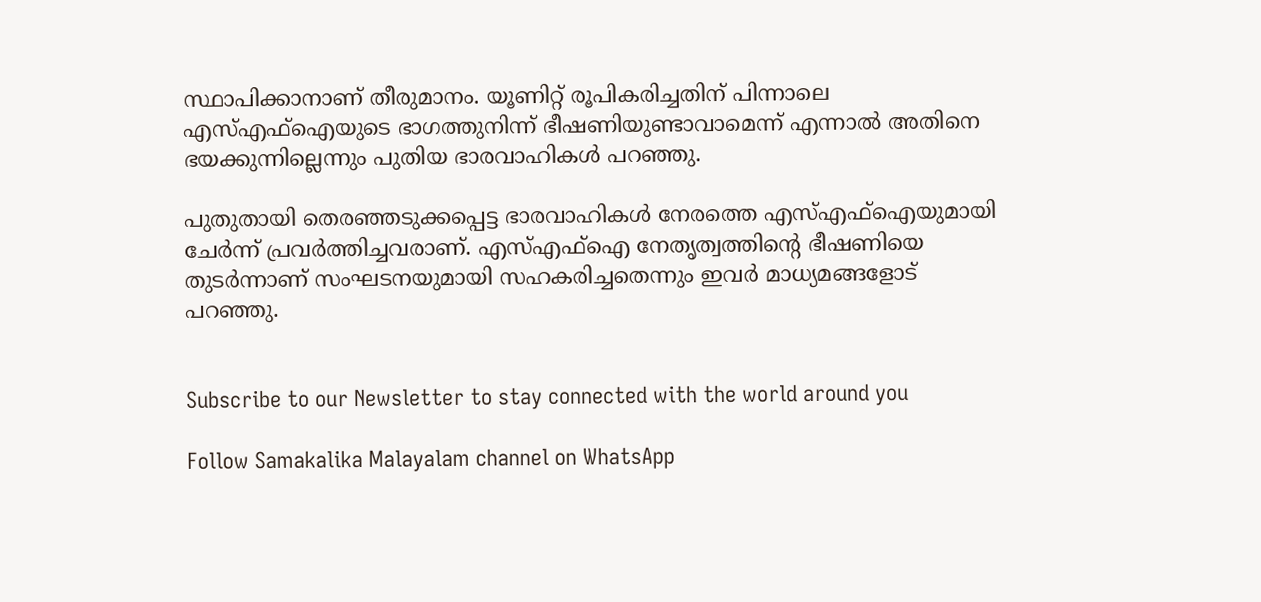സ്ഥാപിക്കാനാണ് തീരുമാനം. യൂണിറ്റ് രൂപികരിച്ചതിന് പിന്നാലെ എസ്എഫ്‌ഐയുടെ ഭാഗത്തുനിന്ന് ഭീഷണിയുണ്ടാവാമെന്ന് എന്നാല്‍ അതിനെ ഭയക്കുന്നില്ലെന്നും പുതിയ ഭാരവാഹികള്‍ പറഞ്ഞു.

പുതുതായി തെരഞ്ഞടുക്കപ്പെട്ട ഭാരവാഹികള്‍ നേരത്തെ എസ്എഫ്‌ഐയുമായി ചേര്‍ന്ന് പ്രവര്‍ത്തിച്ചവരാണ്. എസ്എഫ്‌ഐ നേതൃത്വത്തിന്റെ ഭീഷണിയെ തുടര്‍ന്നാണ് സംഘടനയുമായി സഹകരിച്ചതെന്നും ഇവര്‍ മാധ്യമങ്ങളോട് പറഞ്ഞു.


Subscribe to our Newsletter to stay connected with the world around you

Follow Samakalika Malayalam channel on WhatsApp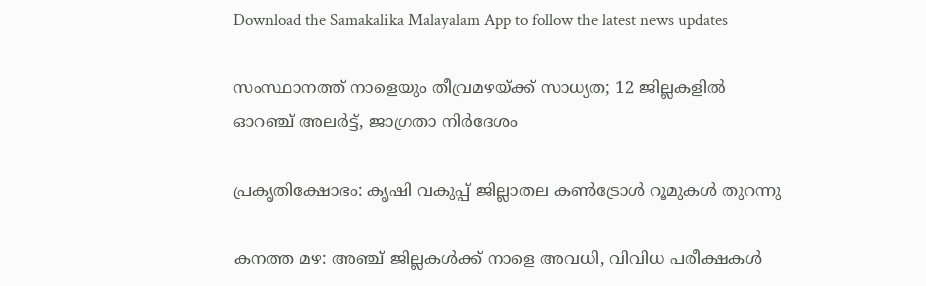Download the Samakalika Malayalam App to follow the latest news updates

സംസ്ഥാനത്ത് നാളെയും തീവ്രമഴയ്ക്ക് സാധ്യത; 12 ജില്ലകളില്‍ ഓറഞ്ച് അലര്‍ട്ട്, ജാഗ്രതാ നിര്‍ദേശം

പ്രകൃതിക്ഷോഭം: കൃഷി വകുപ്പ് ജില്ലാതല കൺട്രോൾ റൂമുകൾ തുറന്നു

കനത്ത മഴ: അഞ്ച് ജില്ലകൾക്ക് നാളെ അവധി, വിവിധ പരീക്ഷകൾ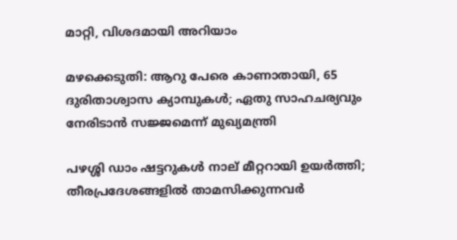മാറ്റി, വിശദമായി അറിയാം

മഴക്കെടുതി: ആറു പേരെ കാണാതായി, 65 ദുരിതാശ്വാസ ക്യാമ്പുകള്‍; ഏതു സാഹചര്യവും നേരിടാൻ സജ്ജമെന്ന് മുഖ്യമന്ത്രി

പഴശ്ശി ഡാം ഷട്ടറുകള്‍ നാല് മീറ്ററായി ഉയര്‍ത്തി; തീരപ്രദേശങ്ങളില്‍ താമസിക്കുന്നവര്‍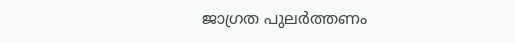ജാഗ്രത പുലർത്തണം